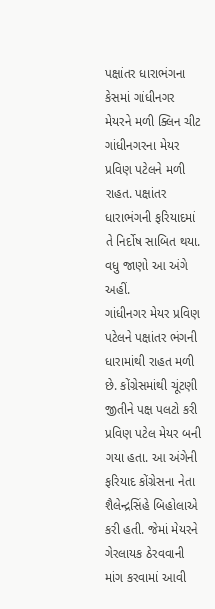પક્ષાંતર ધારાભંગના કેસમાં ગાંધીનગર મેયરને મળી ક્લિન ચીટ
ગાંધીનગરના મેયર પ્રવિણ પટેલને મળી રાહત. પક્ષાંતર ધારાભંગની ફરિયાદમાં તે નિર્દોષ સાબિત થયા. વધુ જાણો આ અંગે અહીં.
ગાંધીનગર મેયર પ્રવિણ પટેલને પક્ષાંતર ભંગની ધારામાંથી રાહત મળી છે. કોંગ્રેસમાંથી ચૂંટણી જીતીને પક્ષ પલટો કરી પ્રવિણ પટેલ મેયર બની ગયા હતા. આ અંગેની ફરિયાદ કોંગ્રેસના નેતા શૈલેન્દ્રસિંહે બિહોલાએ કરી હતી. જેમાં મેયરને ગેરલાયક ઠેરવવાની માંગ કરવામાં આવી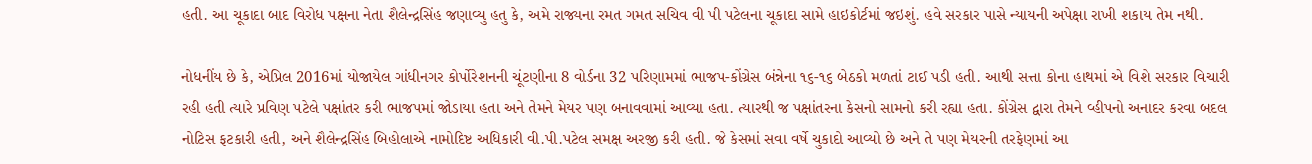હતી. આ ચૂકાદા બાદ વિરોધ પક્ષના નેતા શૈલેન્દ્રસિંહ જણાવ્યુ હતુ કે, અમે રાજ્યના રમત ગમત સચિવ વી પી પટેલના ચૂકાદા સામે હાઇકોર્ટમાં જઇશું. હવે સરકાર પાસે ન્યાયની અપેક્ષા રાખી શકાય તેમ નથી.

નોધનીંય છે કે, એપ્રિલ 2016માં યોજાયેલ ગાંધીનગર કોર્પોરેશનની ચૂંટણીના 8 વોર્ડના 32 પરિણામમાં ભાજપ-કોંગ્રેસ બંન્નેના ૧૬-૧૬ બેઠકો મળતાં ટાઈ પડી હતી. આથી સત્તા કોના હાથમાં એ વિશે સરકાર વિચારી રહી હતી ત્યારે પ્રવિણ પટેલે પક્ષાંતર કરી ભાજપમાં જોડાયા હતા અને તેમને મેયર પણ બનાવવામાં આવ્યા હતા. ત્યારથી જ પક્ષાંતરના કેસનો સામનો કરી રહ્યા હતા. કોંગ્રેસ દ્વારા તેમને વ્હીપનો અનાદર કરવા બદલ નોટિસ ફટકારી હતી, અને શૈલેન્દ્રસિંહ બિહોલાએ નામોદિષ્ટ અધિકારી વી.પી.પટેલ સમક્ષ અરજી કરી હતી. જે કેસમાં સવા વર્ષે ચુકાદો આવ્યો છે અને તે પણ મેયરની તરફેણમાં આ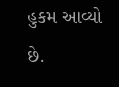હુકમ આવ્યો છે.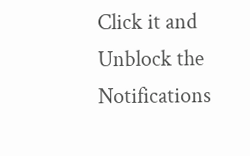Click it and Unblock the Notifications